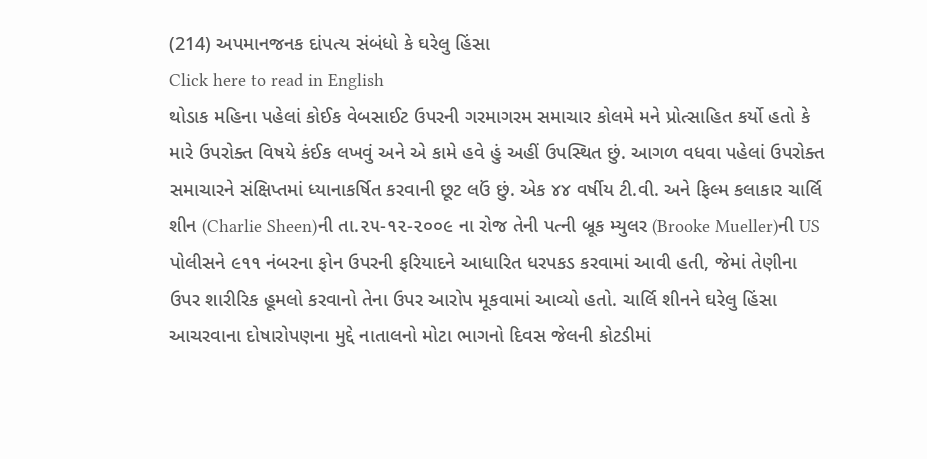(214) અપમાનજનક દાંપત્ય સંબંધો કે ઘરેલુ હિંસા
Click here to read in English
થોડાક મહિના પહેલાં કોઈક વેબસાઈટ ઉપરની ગરમાગરમ સમાચાર કોલમે મને પ્રોત્સાહિત કર્યો હતો કે મારે ઉપરોક્ત વિષયે કંઈક લખવું અને એ કામે હવે હું અહીં ઉપસ્થિત છું. આગળ વધવા પહેલાં ઉપરોક્ત સમાચારને સંક્ષિપ્તમાં ધ્યાનાકર્ષિત કરવાની છૂટ લઉં છું. એક ૪૪ વર્ષીય ટી.વી. અને ફિલ્મ કલાકાર ચાર્લિ શીન (Charlie Sheen)ની તા.૨૫-૧૨-૨૦૦૯ ના રોજ તેની પત્ની બ્રૂક મ્યુલર (Brooke Mueller)ની US પોલીસને ૯૧૧ નંબરના ફોન ઉપરની ફરિયાદને આધારિત ધરપકડ કરવામાં આવી હતી, જેમાં તેણીના ઉપર શારીરિક હૂમલો કરવાનો તેના ઉપર આરોપ મૂકવામાં આવ્યો હતો. ચાર્લિ શીનને ઘરેલુ હિંસા આચરવાના દોષારોપણના મુદ્દે નાતાલનો મોટા ભાગનો દિવસ જેલની કોટડીમાં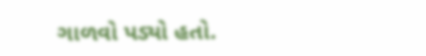ગાળવો પડ્યો હતો.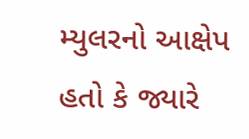મ્યુલરનો આક્ષેપ હતો કે જ્યારે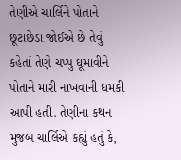તેણીએ ચાર્લિને પોતાને છૂટાછેડા જોઈએ છે તેવું કહેતાં તેણે ચપ્પુ ઘૂમાવીને પોતાને મારી નાખવાની ધમકી આપી હતી. તેણીના કથન મુજબ ચાર્લિએ કહ્યું હતું કે,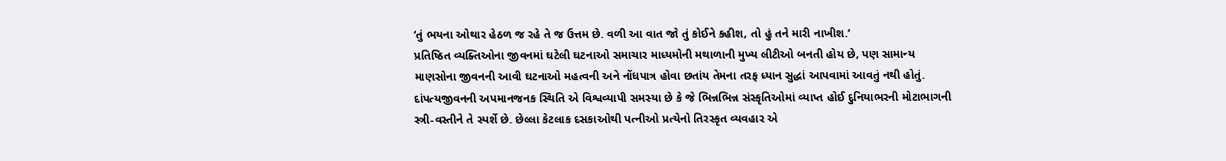‘તું ભયના ઓથાર હેઠળ જ રહે તે જ ઉત્તમ છે. વળી આ વાત જો તું કોઈને કહીશ, તો હું તને મારી નાખીશ.’
પ્રતિષ્ઠિત વ્યક્તિઓના જીવનમાં ઘટેલી ઘટનાઓ સમાચાર માધ્યમોની મથાળાની મુખ્ય લીટીઓ બનતી હોય છે, પણ સામાન્ય માણસોના જીવનની આવી ઘટનાઓ મહત્વની અને નોંધપાત્ર હોવા છતાંય તેમના તરફ ધ્યાન સુદ્ધાં આપવામાં આવતું નથી હોતું. દાંપત્યજીવનની અપમાનજનક સ્થિતિ એ વિશ્વવ્યાપી સમસ્યા છે કે જે ભિન્નભિન્ન સંસ્કૃતિઓમાં વ્યાપ્ત હોઈ દુનિયાભરની મોટાભાગની સ્ત્રી-વસ્તીને તે સ્પર્શે છે. છેલ્લા કેટલાક દસકાઓથી પત્નીઓ પ્રત્યેનો તિરસ્કૃત વ્યવહાર એ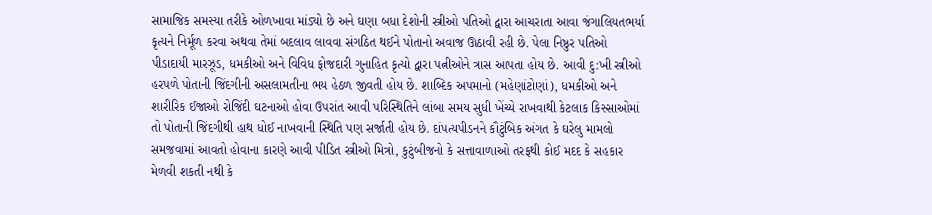સામાજિક સમસ્યા તરીકે ઓળખાવા માંડ્યો છે અને ઘણા બધા દેશોની સ્ત્રીઓ પતિઓ દ્વારા આચરાતા આવા જંગાલિયતભર્યા કૃત્યને નિર્મૂળ કરવા અથવા તેમાં બદલાવ લાવવા સંગઠિત થઈને પોતાનો અવાજ ઊઠાવી રહી છે. પેલા નિષ્ઠુર પતિઓ પીડાદાયી મારઝૂડ, ધમકીઓ અને વિવિધ ફોજદારી ગુનાહિત કૃત્યો દ્વારા પત્નીઓને ત્રાસ આપતા હોય છે. આવી દુ:ખી સ્ત્રીઓ હરપળે પોતાની જિંદગીની અસલામતીના ભય હેઠળ જીવતી હોય છે. શાબ્દિક અપમાનો (મહેણાંટોણાં), ધમકીઓ અને શારીરિક ઈજાઓ રોજિંદી ઘટનાઓ હોવા ઉપરાંત આવી પરિસ્થિતિને લાંબા સમય સુધી ખેંચ્યે રાખવાથી કેટલાક કિસ્સાઓમાં તો પોતાની જિંદગીથી હાથ ધોઈ નાખવાની સ્થિતિ પણ સર્જાતી હોય છે. દાંપત્યપીડનને કૌટુંબિક અંગત કે ઘરેલુ મામલો સમજવામાં આવતો હોવાના કારણે આવી પીડિત સ્ત્રીઓ મિત્રો, કુટુંબીજનો કે સત્તાવાળાઓ તરફથી કોઈ મદદ કે સહકાર મેળવી શકતી નથી કે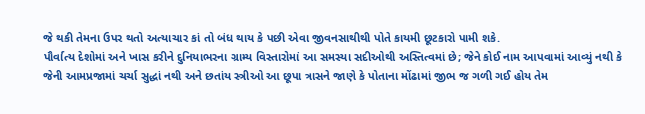જે થકી તેમના ઉપર થતો અત્યાચાર કાં તો બંધ થાય કે પછી એવા જીવનસાથીથી પોતે કાયમી છૂટકારો પામી શકે.
પૌર્વાત્ય દેશોમાં અને ખાસ કરીને દુનિયાભરના ગ્રામ્ય વિસ્તારોમાં આ સમસ્યા સદીઓથી અસ્તિત્વમાં છે; જેને કોઈ નામ આપવામાં આવ્યું નથી કે જેની આમપ્રજામાં ચર્ચા સુદ્ધાં નથી અને છતાંય સ્ત્રીઓ આ છૂપા ત્રાસને જાણે કે પોતાના મોંઢામાં જીભ જ ગળી ગઈ હોય તેમ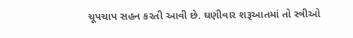ચૂપચાપ સહન કરતી આવી છે. ઘણીવાર શરૂઆતમાં તો સ્ત્રીઓ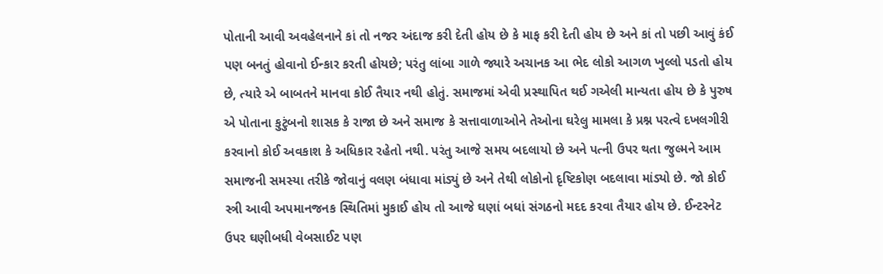પોતાની આવી અવહેલનાને કાં તો નજર અંદાજ કરી દેતી હોય છે કે માફ કરી દેતી હોય છે અને કાં તો પછી આવું કંઈ પણ બનતું હોવાનો ઈન્કાર કરતી હોયછે; પરંતુ લાંબા ગાળે જ્યારે અચાનક આ ભેદ લોકો આગળ ખુલ્લો પડતો હોય છે, ત્યારે એ બાબતને માનવા કોઈ તૈયાર નથી હોતું. સમાજમાં એવી પ્રસ્થાપિત થઈ ગએલી માન્યતા હોય છે કે પુરુષ એ પોતાના કુટુંબનો શાસક કે રાજા છે અને સમાજ કે સત્તાવાળાઓને તેઓના ઘરેલુ મામલા કે પ્રશ્ન પરત્વે દખલગીરી કરવાનો કોઈ અવકાશ કે અધિકાર રહેતો નથી. પરંતુ આજે સમય બદલાયો છે અને પત્ની ઉપર થતા જુલ્મને આમ સમાજની સમસ્યા તરીકે જોવાનું વલણ બંધાવા માંડ્યું છે અને તેથી લોકોનો દૃષ્ટિકોણ બદલાવા માંડ્યો છે. જો કોઈ સ્ત્રી આવી અપમાનજનક સ્થિતિમાં મુકાઈ હોય તો આજે ઘણાં બધાં સંગઠનો મદદ કરવા તૈયાર હોય છે. ઈન્ટરનેટ ઉપર ઘણીબધી વેબસાઈટ પણ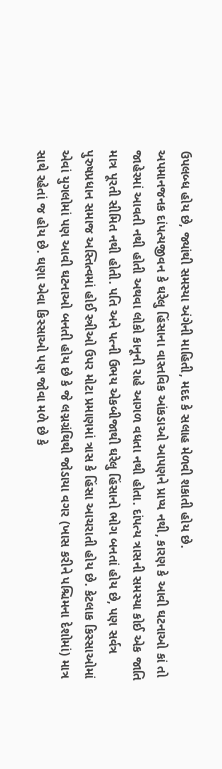ઉપલબ્ધ હોય છે, જ્યાંથી સમસ્યા અંગેની માહિતી, મદદ કે સલાહ મેળવી શકાતી હોય છે.
અપમાનજનક દાંપત્યજીવન કે ઘરેલુ હિંસાના વાસ્તવિક આંકડાઓ આપણને પ્રાપ્ય નથી, કારણ કે આવી ઘટનાઓ કાં તો જાહેરમાં આવતી નથી હોતી અથવા લોકો કાનૂની રાહે આગળ વધતા નથી હોતા. દાંપત્ય ત્રાસની સમસ્યા કોઈ એક જાતિ માત્ર પૂરતી સીમિત નથી હોતી. પતિ અને પત્ની ઉભય એકબીજાથી ઘરેલુ હિંસાનો ભોગ બનતાં હોય છે, પણ સર્વત્ર પુરુષપ્રધાન સમાજ અસ્તિત્વમાં હોઈ સ્ત્રીઓ ઉપર મોટા પ્રમાણમાં ત્રાસ કે હિંસા આચરાતી હોય છે. કેટલાક કિસ્સાઓમાં એવાં યુગલોમાં પણ આવી ઘટનાઓ બનતી હોય છે કે જે લગ્નગ્રંથિથી જોડાયા વગર (ખાસ કરીને પશ્ચિમના દેશોમાં) માત્ર સાથે રહેતાં જ હોય છે. ઘણા એવા કિસ્સાઓ પણ જોવા મળે છે કે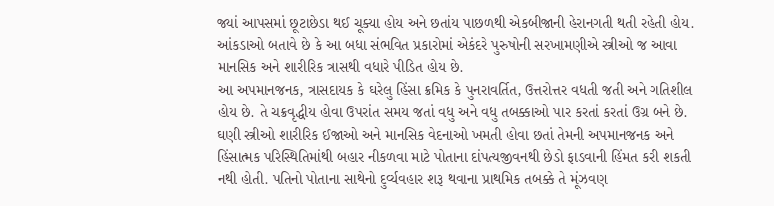જ્યાં આપસમાં છૂટાછેડા થઈ ચૂક્યા હોય અને છતાંય પાછળથી એકબીજાની હેરાનગતી થતી રહેતી હોય. આંકડાઓ બતાવે છે કે આ બધા સંભવિત પ્રકારોમાં એકંદરે પુરુષોની સરખામણીએ સ્ત્રીઓ જ આવા માનસિક અને શારીરિક ત્રાસથી વધારે પીડિત હોય છે.
આ અપમાનજનક, ત્રાસદાયક કે ઘરેલુ હિંસા ક્રમિક કે પુનરાવર્તિત, ઉત્તરોત્તર વધતી જતી અને ગતિશીલ હોય છે. તે ચક્રવૃદ્ધીય હોવા ઉપરાંત સમય જતાં વધુ અને વધુ તબક્કાઓ પાર કરતાં કરતાં ઉગ્ર બને છે. ઘણી સ્ત્રીઓ શારીરિક ઈજાઓ અને માનસિક વેદનાઓ ખમતી હોવા છતાં તેમની અપમાનજનક અને હિંસાત્મક પરિસ્થિતિમાંથી બહાર નીકળવા માટે પોતાના દાંપત્યજીવનથી છેડો ફાડવાની હિંમત કરી શકતી નથી હોતી. પતિનો પોતાના સાથેનો દુર્વ્યવહાર શરૂ થવાના પ્રાથમિક તબક્કે તે મૂંઝવણ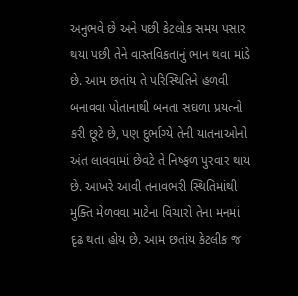અનુભવે છે અને પછી કેટલોક સમય પસાર થયા પછી તેને વાસ્તવિકતાનું ભાન થવા માંડે છે. આમ છતાંય તે પરિસ્થિતિને હળવી બનાવવા પોતાનાથી બનતા સઘળા પ્રયત્નો કરી છૂટે છે, પણ દુર્ભાગ્યે તેની યાતનાઓનો અંત લાવવામાં છેવટે તે નિષ્ફળ પુરવાર થાય છે. આખરે આવી તનાવભરી સ્થિતિમાંથી મુક્તિ મેળવવા માટેના વિચારો તેના મનમાં દૃઢ થતા હોય છે. આમ છતાંય કેટલીક જ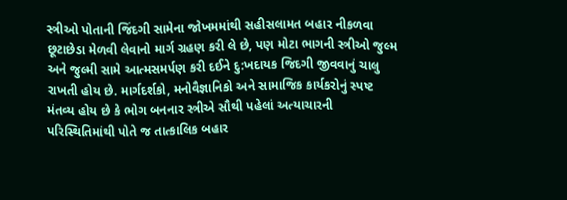સ્ત્રીઓ પોતાની જિંદગી સામેના જોખમમાંથી સહીસલામત બહાર નીકળવા છૂટાછેડા મેળવી લેવાનો માર્ગ ગ્રહણ કરી લે છે, પણ મોટા ભાગની સ્ત્રીઓ જુલ્મ અને જુલ્મી સામે આત્મસમર્પણ કરી દઈને દુ:ખદાયક જિદગી જીવવાનું ચાલુ રાખતી હોય છે. માર્ગદર્શકો, મનોવૈજ્ઞાનિકો અને સામાજિક કાર્યકરોનું સ્પષ્ટ મંતવ્ય હોય છે કે ભોગ બનનાર સ્ત્રીએ સૌથી પહેલાં અત્યાચારની પરિસ્થિતિમાંથી પોતે જ તાત્કાલિક બહાર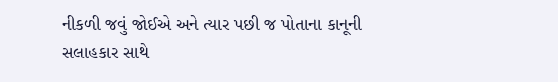નીકળી જવું જોઈએ અને ત્યાર પછી જ પોતાના કાનૂની સલાહકાર સાથે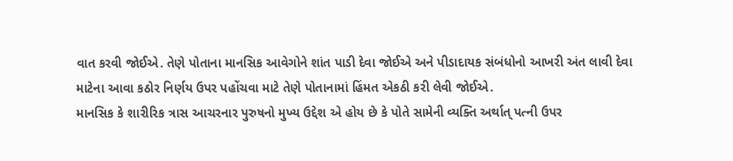વાત કરવી જોઈએ. તેણે પોતાના માનસિક આવેગોને શાંત પાડી દેવા જોઈએ અને પીડાદાયક સંબંધોનો આખરી અંત લાવી દેવા માટેના આવા કઠોર નિર્ણય ઉપર પહોંચવા માટે તેણે પોતાનામાં હિંમત એકઠી કરી લેવી જોઈએ.
માનસિક કે શારીરિક ત્રાસ આચરનાર પુરુષનો મુખ્ય ઉદ્દેશ એ હોય છે કે પોતે સામેની વ્યક્તિ અર્થાત્ પત્ની ઉપર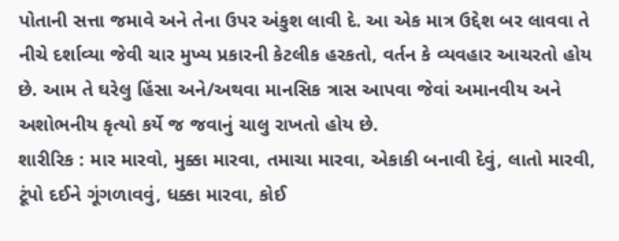પોતાની સત્તા જમાવે અને તેના ઉપર અંકુશ લાવી દે. આ એક માત્ર ઉદ્દેશ બર લાવવા તે નીચે દર્શાવ્યા જેવી ચાર મુખ્ય પ્રકારની કેટલીક હરકતો, વર્તન કે વ્યવહાર આચરતો હોય છે. આમ તે ઘરેલુ હિંસા અને/અથવા માનસિક ત્રાસ આપવા જેવાં અમાનવીય અને અશોભનીય કૃત્યો કર્યે જ જવાનું ચાલુ રાખતો હોય છે.
શારીરિક : માર મારવો, મુક્કા મારવા, તમાચા મારવા, એકાકી બનાવી દેવું, લાતો મારવી, ટૂંપો દઈને ગૂંગળાવવું, ધક્કા મારવા, કોઈ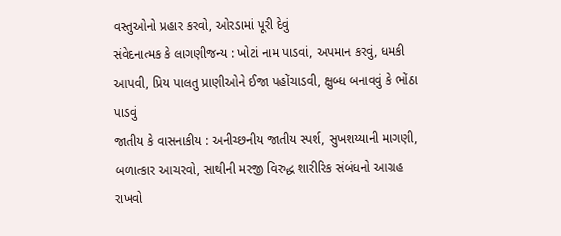વસ્તુઓનો પ્રહાર કરવો, ઓરડામાં પૂરી દેવું
સંવેદનાત્મક કે લાગણીજન્ય : ખોટાં નામ પાડવાં, અપમાન કરવું, ધમકી આપવી, પ્રિય પાલતુ પ્રાણીઓને ઈજા પહોંચાડવી, ક્ષુબ્ધ બનાવવું કે ભોંઠા પાડવું
જાતીય કે વાસનાકીય : અનીચ્છનીય જાતીય સ્પર્શ, સુખશય્યાની માગણી, બળાત્કાર આચરવો, સાથીની મરજી વિરુદ્ધ શારીરિક સંબંધનો આગ્રહ રાખવો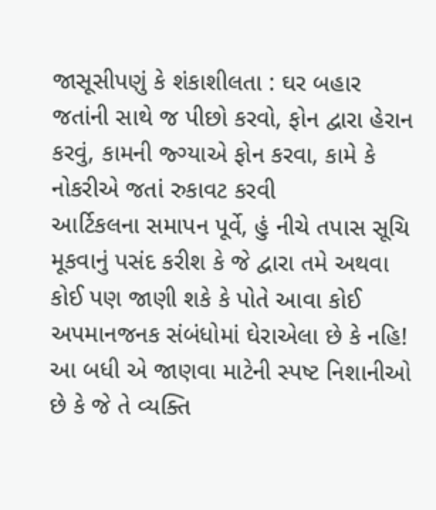જાસૂસીપણું કે શંકાશીલતા : ઘર બહાર જતાંની સાથે જ પીછો કરવો, ફોન દ્વારા હેરાન કરવું, કામની જ્ગ્યાએ ફોન કરવા, કામે કે નોકરીએ જતાં રુકાવટ કરવી
આર્ટિકલના સમાપન પૂર્વે, હું નીચે તપાસ સૂચિ મૂકવાનું પસંદ કરીશ કે જે દ્વારા તમે અથવા કોઈ પણ જાણી શકે કે પોતે આવા કોઈ અપમાનજનક સંબંધોમાં ઘેરાએલા છે કે નહિ! આ બધી એ જાણવા માટેની સ્પષ્ટ નિશાનીઓ છે કે જે તે વ્યક્તિ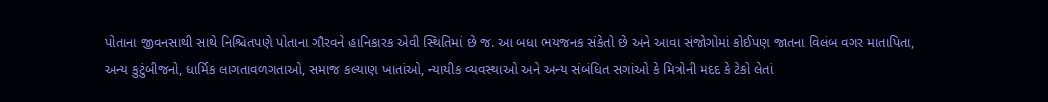પોતાના જીવનસાથી સાથે નિશ્ચિતપણે પોતાના ગૌરવને હાનિકારક એવી સ્થિતિમાં છે જ. આ બધા ભયજનક સંકેતો છે અને આવા સંજોગોમાં કોઈપણ જાતના વિલંબ વગર માતાપિતા, અન્ય કુટુંબીજનો, ધાર્મિક લાગતાવળગતાઓ, સમાજ કલ્યાણ ખાતાંઓ, ન્યાયીક વ્યવસ્થાઓ અને અન્ય સંબંધિત સગાંઓ કે મિત્રોની મદદ કે ટેકો લેતાં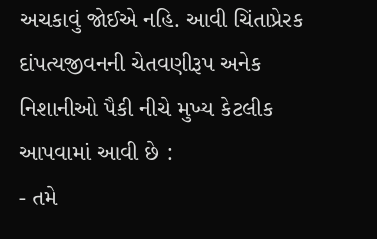અચકાવું જોઈએ નહિ. આવી ચિંતાપ્રેરક દાંપત્યજીવનની ચેતવણીરૂપ અનેક નિશાનીઓ પૈકી નીચે મુખ્ય કેટલીક આપવામાં આવી છે :
- તમે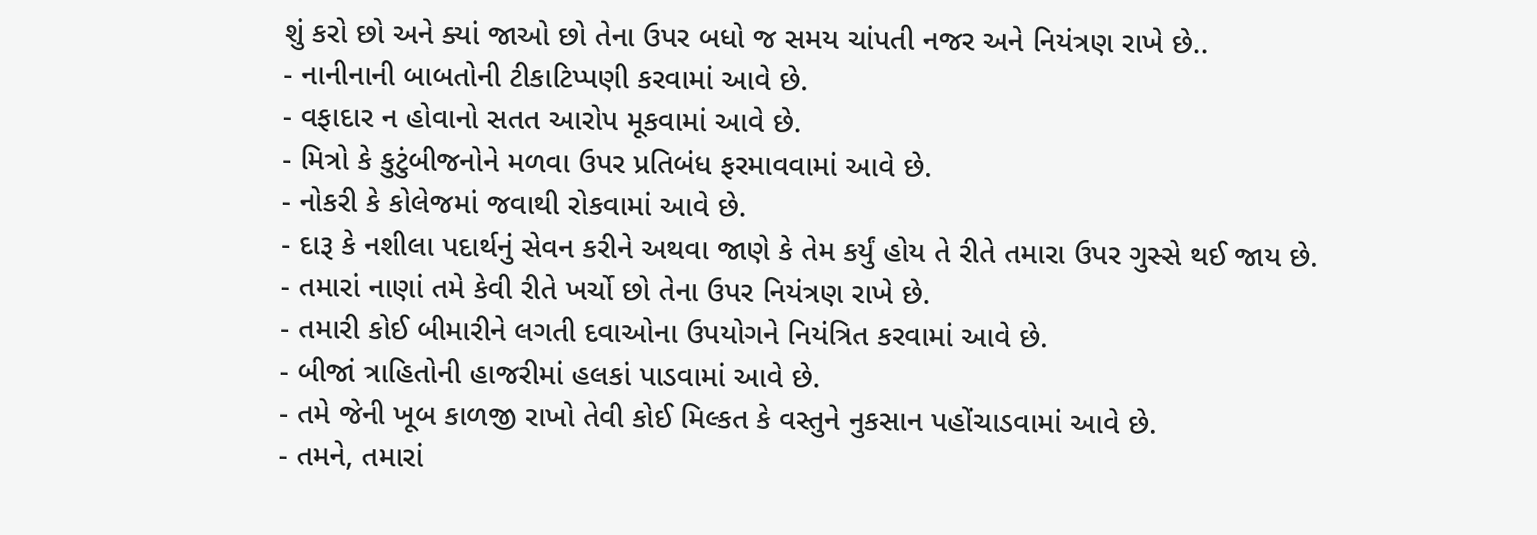શું કરો છો અને ક્યાં જાઓ છો તેના ઉપર બધો જ સમય ચાંપતી નજર અને નિયંત્રણ રાખે છે..
- નાનીનાની બાબતોની ટીકાટિપ્પણી કરવામાં આવે છે.
- વફાદાર ન હોવાનો સતત આરોપ મૂકવામાં આવે છે.
- મિત્રો કે કુટુંબીજનોને મળવા ઉપર પ્રતિબંધ ફરમાવવામાં આવે છે.
- નોકરી કે કોલેજમાં જવાથી રોકવામાં આવે છે.
- દારૂ કે નશીલા પદાર્થનું સેવન કરીને અથવા જાણે કે તેમ કર્યું હોય તે રીતે તમારા ઉપર ગુસ્સે થઈ જાય છે.
- તમારાં નાણાં તમે કેવી રીતે ખર્ચો છો તેના ઉપર નિયંત્રણ રાખે છે.
- તમારી કોઈ બીમારીને લગતી દવાઓના ઉપયોગને નિયંત્રિત કરવામાં આવે છે.
- બીજાં ત્રાહિતોની હાજરીમાં હલકાં પાડવામાં આવે છે.
- તમે જેની ખૂબ કાળજી રાખો તેવી કોઈ મિલ્કત કે વસ્તુને નુકસાન પહોંચાડવામાં આવે છે.
- તમને, તમારાં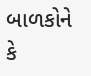બાળકોને કે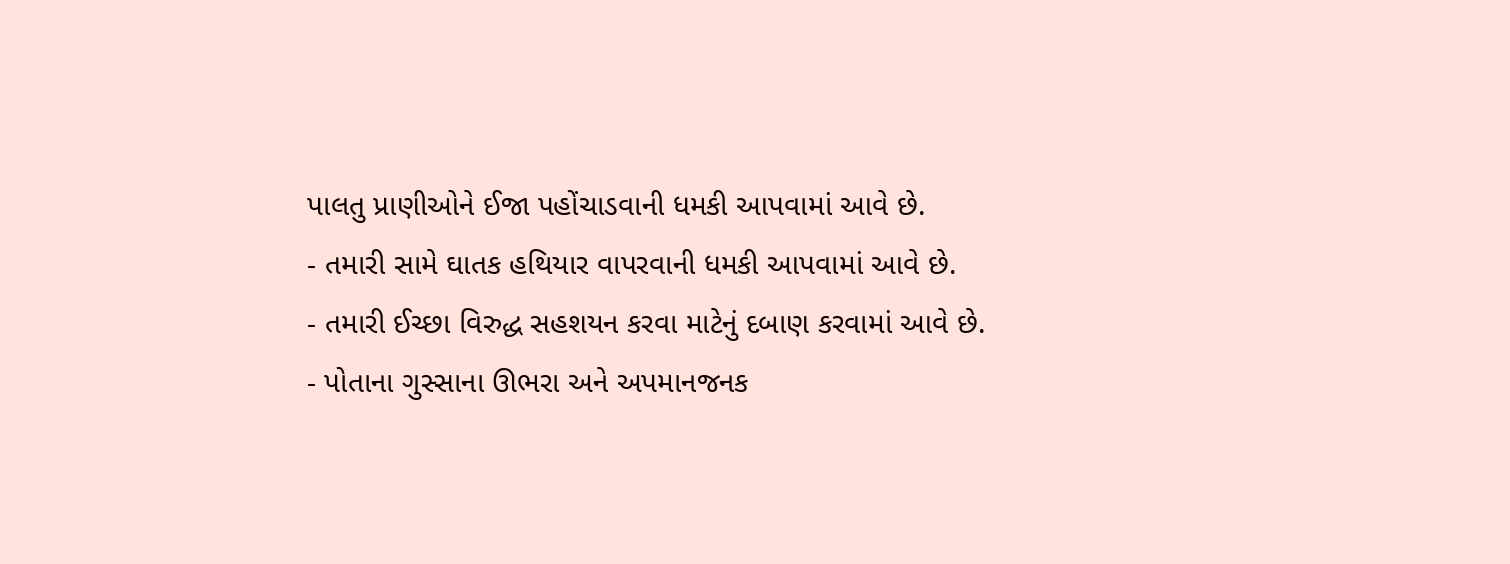પાલતુ પ્રાણીઓને ઈજા પહોંચાડવાની ધમકી આપવામાં આવે છે.
- તમારી સામે ઘાતક હથિયાર વાપરવાની ધમકી આપવામાં આવે છે.
- તમારી ઈચ્છા વિરુદ્ધ સહશયન કરવા માટેનું દબાણ કરવામાં આવે છે.
- પોતાના ગુસ્સાના ઊભરા અને અપમાનજનક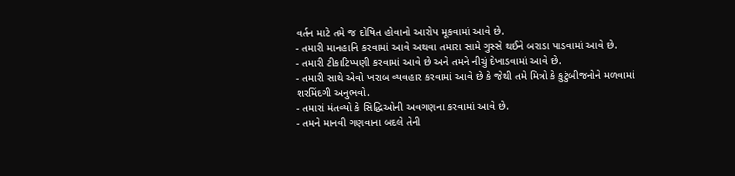વર્તન માટે તમે જ દોષિત હોવાનો આરોપ મૂકવામાં આવે છે.
- તમારી માનહાનિ કરવામાં આવે અથવા તમારા સામે ગુસ્સે થઈને બરાડા પાડવામાં આવે છે.
- તમારી ટીકાટિપ્પણી કરવામાં આવે છે અને તમને નીચું દેખાડવામાં આવે છે.
- તમારી સાથે એવો ખરાબ વ્યવહાર કરવામાં આવે છે કે જેથી તમે મિત્રો કે કુટુંબીજનોને મળવામાં શરમિંદગી અનુભવો.
- તમારાં મંતવ્યો કે સિદ્ધિઓની અવગણના કરવામાં આવે છે.
- તમને માનવી ગણવાના બદલે તેની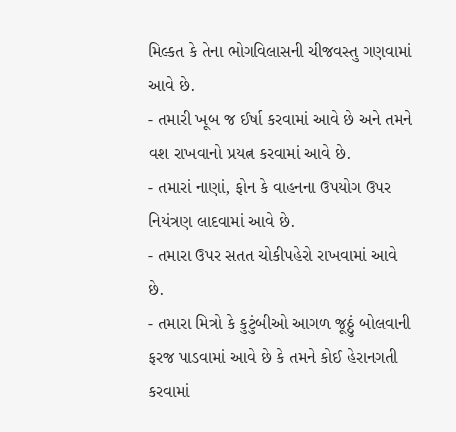મિલ્કત કે તેના ભોગવિલાસની ચીજવસ્તુ ગણવામાં આવે છે.
- તમારી ખૂબ જ ઈર્ષા કરવામાં આવે છે અને તમને વશ રાખવાનો પ્રયત્ન કરવામાં આવે છે.
- તમારાં નાણાં, ફોન કે વાહનના ઉપયોગ ઉપર નિયંત્રણ લાદવામાં આવે છે.
- તમારા ઉપર સતત ચોકીપહેરો રાખવામાં આવે છે.
- તમારા મિત્રો કે કુટુંબીઓ આગળ જૂઠ્ઠું બોલવાની ફરજ પાડવામાં આવે છે કે તમને કોઈ હેરાનગતી કરવામાં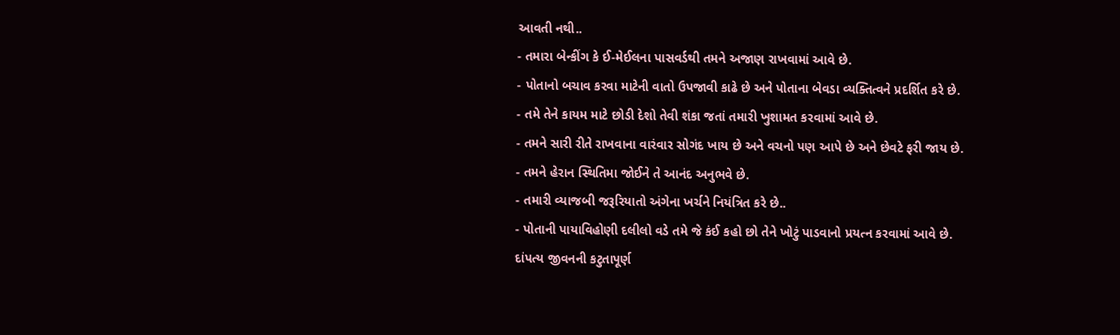આવતી નથી..
- તમારા બેન્કીંગ કે ઈ-મેઈલના પાસવર્ડથી તમને અજાણ રાખવામાં આવે છે.
- પોતાનો બચાવ કરવા માટેની વાતો ઉપજાવી કાઢે છે અને પોતાના બેવડા વ્યક્તિત્વને પ્રદર્શિત કરે છે.
- તમે તેને કાયમ માટે છોડી દેશો તેવી શંકા જતાં તમારી ખુશામત કરવામાં આવે છે.
- તમને સારી રીતે રાખવાના વારંવાર સોગંદ ખાય છે અને વચનો પણ આપે છે અને છેવટે ફરી જાય છે.
- તમને હેરાન સ્થિતિમા જોઈને તે આનંદ અનુભવે છે.
- તમારી વ્યાજબી જરૂરિયાતો અંગેના ખર્ચને નિયંત્રિત કરે છે..
- પોતાની પાયાવિહોણી દલીલો વડે તમે જે કંઈ કહો છો તેને ખોટું પાડવાનો પ્રયત્ન કરવામાં આવે છે.
દાંપત્ય જીવનની કટુતાપૂર્ણ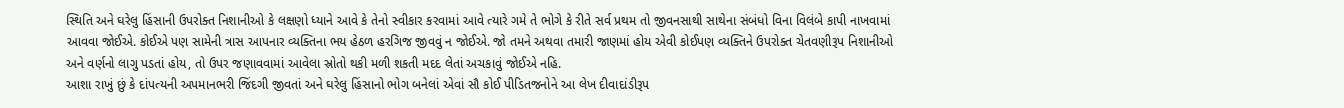સ્થિતિ અને ઘરેલુ હિંસાની ઉપરોક્ત નિશાનીઓ કે લક્ષણો ધ્યાને આવે કે તેનો સ્વીકાર કરવામાં આવે ત્યારે ગમે તે ભોગે કે રીતે સર્વ પ્રથમ તો જીવનસાથી સાથેના સંબંધો વિના વિલંબે કાપી નાખવામાં આવવા જોઈએ. કોઈએ પણ સામેની ત્રાસ આપનાર વ્યક્તિના ભય હેઠળ હરગિજ જીવવું ન જોઈએ. જો તમને અથવા તમારી જાણમાં હોય એવી કોઈપણ વ્યક્તિને ઉપરોક્ત ચેતવણીરૂપ નિશાનીઓ અને વર્ણનો લાગુ પડતાં હોય, તો ઉપર જણાવવામાં આવેલા સ્રોતો થકી મળી શકતી મદદ લેતાં અચકાવું જોઈએ નહિ.
આશા રાખું છું કે દાંપત્યની અપમાનભરી જિંદગી જીવતાં અને ઘરેલુ હિંસાનો ભોગ બનેલાં એવાં સૌ કોઈ પીડિતજનોને આ લેખ દીવાદાંડીરૂપ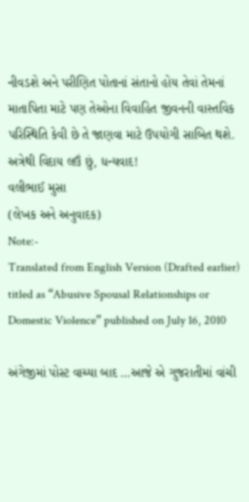નીવડશે અને પરીણિત પોતાનાં સંતાનો હોય તેવાં તેમનાં માતાપિતા માટે પણ તેઓના વિવાહિત જીવનની વાસ્તવિક પરિસ્થિતિ કેવી છે તે જાણવા માટે ઉપયોગી સાબિત થશે.
અત્રેથી વિદાય લઉં છું, ધન્યવાદ!
વલીભાઈ મુસા
(લેખક અને અનુવાદક)
Note:-
Translated from English Version (Drafted earlier) titled as “Abusive Spousal Relationships or Domestic Violence” published on July 16, 2010

અંગેજીમાં પોસ્ટ વાચ્યા બાદ …આજે એ ગુજરાતીમાં વાંચી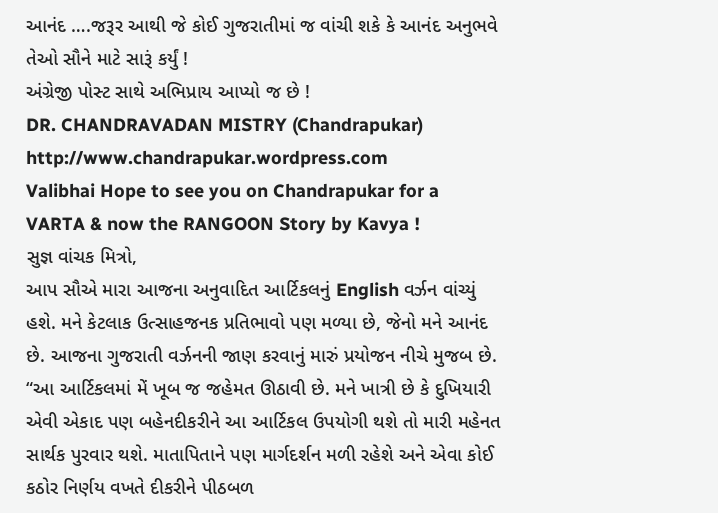આનંદ ….જરૂર આથી જે કોઈ ગુજરાતીમાં જ વાંચી શકે કે આનંદ અનુભવે તેઓ સૌને માટે સારૂં કર્યું !
અંગ્રેજી પોસ્ટ સાથે અભિપ્રાય આપ્યો જ છે !
DR. CHANDRAVADAN MISTRY (Chandrapukar)
http://www.chandrapukar.wordpress.com
Valibhai Hope to see you on Chandrapukar for a VARTA & now the RANGOON Story by Kavya !
સુજ્ઞ વાંચક મિત્રો,
આપ સૌએ મારા આજના અનુવાદિત આર્ટિકલનું English વર્ઝન વાંચ્યું હશે. મને કેટલાક ઉત્સાહજનક પ્રતિભાવો પણ મળ્યા છે, જેનો મને આનંદ છે. આજના ગુજરાતી વર્ઝનની જાણ કરવાનું મારું પ્રયોજન નીચે મુજબ છે.
“આ આર્ટિકલમાં મેં ખૂબ જ જહેમત ઊઠાવી છે. મને ખાત્રી છે કે દુખિયારી એવી એકાદ પણ બહેનદીકરીને આ આર્ટિકલ ઉપયોગી થશે તો મારી મહેનત સાર્થક પુરવાર થશે. માતાપિતાને પણ માર્ગદર્શન મળી રહેશે અને એવા કોઈ કઠોર નિર્ણય વખતે દીકરીને પીઠબળ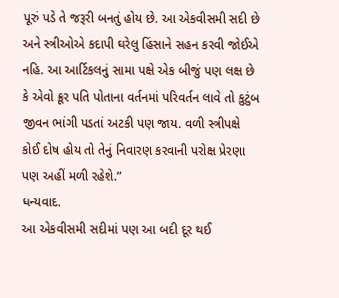પૂરું પડે તે જરૂરી બનતું હોય છે. આ એકવીસમી સદી છે અને સ્ત્રીઓએ કદાપી ઘરેલુ હિંસાને સહન કરવી જોઈએ નહિ. આ આર્ટિકલનું સામા પક્ષે એક બીજું પણ લક્ષ છે કે એવો ક્રૂર પતિ પોતાના વર્તનમાં પરિવર્તન લાવે તો કુટુંબ જીવન ભાંગી પડતાં અટકી પણ જાય. વળી સ્ત્રીપક્ષે કોઈ દોષ હોય તો તેનું નિવારણ કરવાની પરોક્ષ પ્રેરણા પણ અહીં મળી રહેશે.”
ધન્યવાદ.
આ એકવીસમી સદીમાં પણ આ બદી દૂર થઈ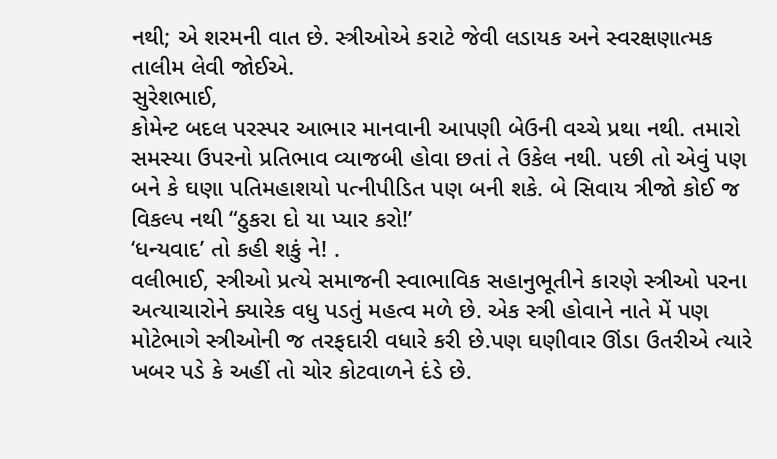નથી; એ શરમની વાત છે. સ્ત્રીઓએ કરાટે જેવી લડાયક અને સ્વરક્ષણાત્મક તાલીમ લેવી જોઈએ.
સુરેશભાઈ,
કોમેન્ટ બદલ પરસ્પર આભાર માનવાની આપણી બેઉની વચ્ચે પ્રથા નથી. તમારો સમસ્યા ઉપરનો પ્રતિભાવ વ્યાજબી હોવા છતાં તે ઉકેલ નથી. પછી તો એવું પણ બને કે ઘણા પતિમહાશયો પત્નીપીડિત પણ બની શકે. બે સિવાય ત્રીજો કોઈ જ વિકલ્પ નથી “ઠુકરા દો યા પ્યાર કરો!’
‘ધન્યવાદ’ તો કહી શકું ને! .
વલીભાઈ, સ્ત્રીઓ પ્રત્યે સમાજની સ્વાભાવિક સહાનુભૂતીને કારણે સ્ત્રીઓ પરના અત્યાચારોને ક્યારેક વધુ પડતું મહત્વ મળે છે. એક સ્ત્રી હોવાને નાતે મેં પણ મોટેભાગે સ્ત્રીઓની જ તરફદારી વધારે કરી છે.પણ ઘણીવાર ઊંડા ઉતરીએ ત્યારે ખબર પડે કે અહીં તો ચોર કોટવાળને દંડે છે.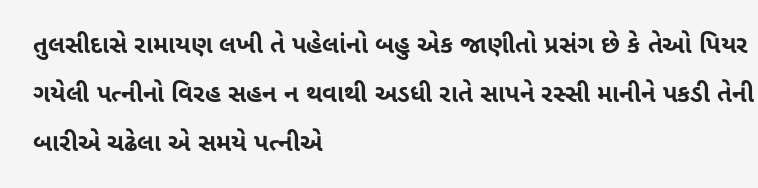તુલસીદાસે રામાયણ લખી તે પહેલાંનો બહુ એક જાણીતો પ્રસંગ છે કે તેઓ પિયર ગયેલી પત્નીનો વિરહ સહન ન થવાથી અડધી રાતે સાપને રસ્સી માનીને પકડી તેની બારીએ ચઢેલા એ સમયે પત્નીએ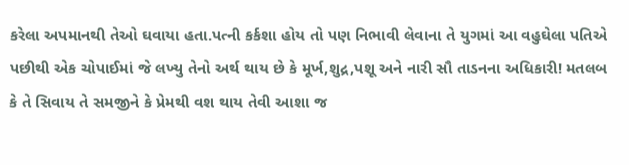કરેલા અપમાનથી તેઓ ઘવાયા હતા.પત્ની કર્કશા હોય તો પણ નિભાવી લેવાના તે યુગમાં આ વહુઘેલા પતિએ પછીથી એક ચોપાઈમાં જે લખ્યુ તેનો અર્થ થાય છે કે મૂર્ખ,શુદ્ર,પશૂ અને નારી સૌ તાડનના અધિકારી! મતલબ કે તે સિવાય તે સમજીને કે પ્રેમથી વશ થાય તેવી આશા જ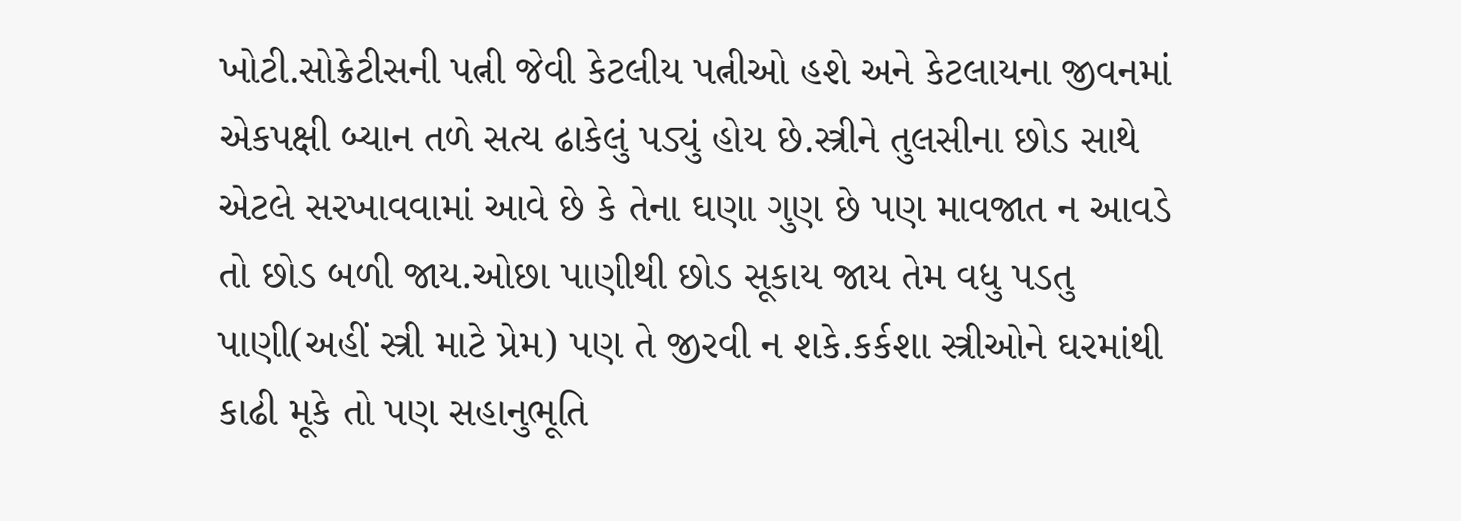ખોટી.સોક્રેટીસની પત્ની જેવી કેટલીય પત્નીઓ હશે અને કેટલાયના જીવનમાં એકપક્ષી બ્યાન તળે સત્ય ઢાકેલું પડ્યું હોય છે.સ્ત્રીને તુલસીના છોડ સાથે એટલે સરખાવવામાં આવે છે કે તેના ઘણા ગુણ છે પણ માવજાત ન આવડે તો છોડ બળી જાય.ઓછા પાણીથી છોડ સૂકાય જાય તેમ વધુ પડતુ પાણી(અહીં સ્ત્રી માટે પ્રેમ) પણ તે જીરવી ન શકે.કર્કશા સ્ત્રીઓને ઘરમાંથી કાઢી મૂકે તો પણ સહાનુભૂતિ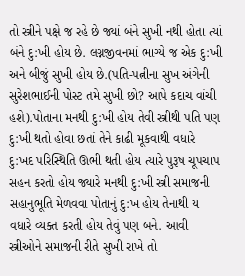તો સ્ત્રીને પક્ષે જ રહે છે જ્યાં બંને સુખી નથી હોતા ત્યાં બંને દુ:ખી હોય છે. લગ્નજીવનમાં ભાગ્યે જ એક દુ:ખી અને બીજું સુખી હોય છે.(પતિ-પત્નીના સુખ અંગેની સુરેશભાઈની પોસ્ટ તમે સુખી છો? આપે કદાચ વાંચી હશે).પોતાના મનથી દુ:ખી હોય તેવી સ્ત્રીથી પતિ પણ દુ:ખી થતો હોવા છતાં તેને કાઢી મૂકવાથી વધારે દુ:ખદ પરિસ્થિતિ ઊભી થતી હોય ત્યારે પુરૂષ ચૂપચાપ સહન કરતો હોય જ્યારે મનથી દુ:ખી સ્ત્રી સમાજની સહાનુભૂતિ મેળવવા પોતાનું દુ:ખ હોય તેનાથી ય વધારે વ્યક્ત કરતી હોય તેવું પણ બને. આવી સ્ત્રીઓને સમાજની રીતે સુખી રાખે તો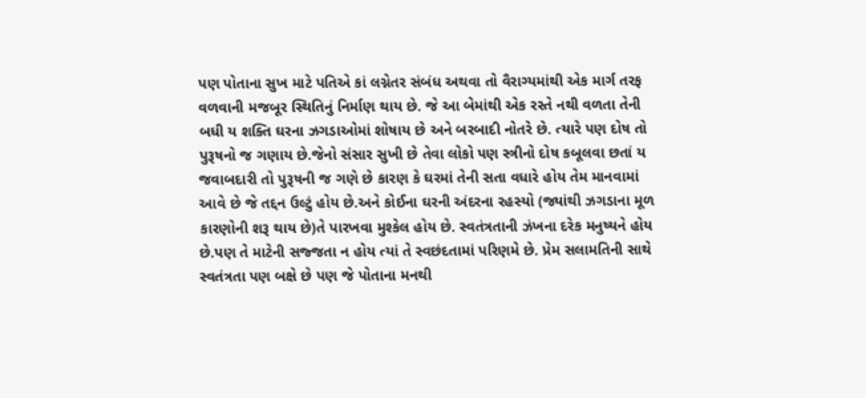પણ પોતાના સુખ માટે પતિએ કાં લગ્નેતર સંબંધ અથવા તો વૈરાગ્યમાંથી એક માર્ગ તરફ વળવાની મજબૂર સ્થિતિનું નિર્માણ થાય છે. જે આ બેમાંથી એક રસ્તે નથી વળતા તેની બધી ય શક્તિ ઘરના ઝગડાઓમાં શોષાય છે અને બરબાદી નોતરે છે. ત્યારે પણ દોષ તો પુરૂષનો જ ગણાય છે.જેનો સંસાર સુખી છે તેવા લોકો પણ સ્ત્રીનો દોષ કબૂલવા છતાં ય જવાબદારી તો પુરૂષની જ ગણે છે કારણ કે ઘરમાં તેની સતા વધારે હોય તેમ માનવામાં આવે છે જે તદ્દન ઉલ્ટું હોય છે.અને કોઈના ઘરની અંદરના રહસ્યો (જ્યાંથી ઝગડાના મૂળ કારણોની શરૂ થાય છે)તે પારખવા મુશ્કેલ હોય છે. સ્વતંત્રતાની ઝંખના દરેક મનુષ્યને હોય છે.પણ તે માટેની સજ્જતા ન હોય ત્યાં તે સ્વછંદતામાં પરિણમે છે. પ્રેમ સલામતિની સાથે સ્વતંત્રતા પણ બક્ષે છે પણ જે પોતાના મનથી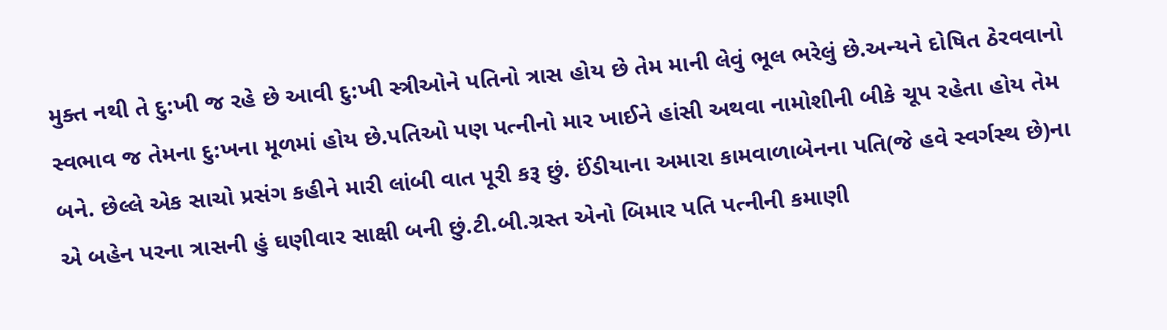મુક્ત નથી તે દુ:ખી જ રહે છે આવી દુ:ખી સ્ત્રીઓને પતિનો ત્રાસ હોય છે તેમ માની લેવું ભૂલ ભરેલું છે.અન્યને દોષિત ઠેરવવાનો સ્વભાવ જ તેમના દુ:ખના મૂળમાં હોય છે.પતિઓ પણ પત્નીનો માર ખાઈને હાંસી અથવા નામોશીની બીકે ચૂપ રહેતા હોય તેમ બને. છેલ્લે એક સાચો પ્રસંગ કહીને મારી લાંબી વાત પૂરી કરૂ છું. ઈંડીયાના અમારા કામવાળાબેનના પતિ(જે હવે સ્વર્ગસ્થ છે)ના એ બહેન પરના ત્રાસની હું ઘણીવાર સાક્ષી બની છું.ટી.બી.ગ્રસ્ત એનો બિમાર પતિ પત્નીની કમાણી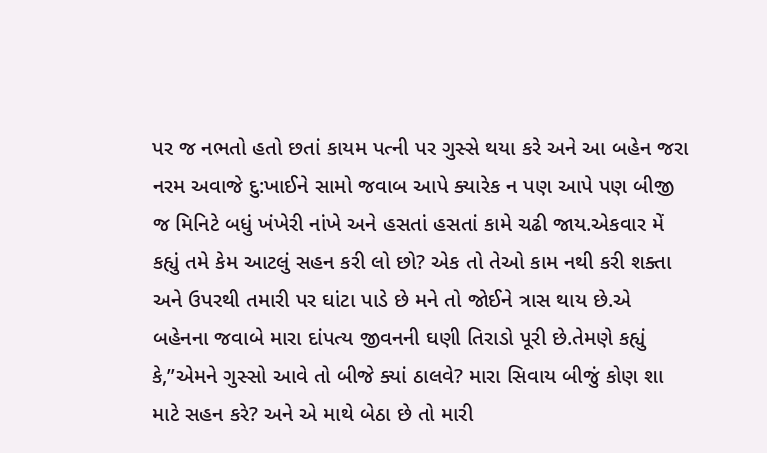પર જ નભતો હતો છતાં કાયમ પત્ની પર ગુસ્સે થયા કરે અને આ બહેન જરા નરમ અવાજે દુ:ખાઈને સામો જવાબ આપે ક્યારેક ન પણ આપે પણ બીજી જ મિનિટે બધું ખંખેરી નાંખે અને હસતાં હસતાં કામે ચઢી જાય.એકવાર મેં કહ્યું તમે કેમ આટલું સહન કરી લો છો? એક તો તેઓ કામ નથી કરી શક્તા અને ઉપરથી તમારી પર ઘાંટા પાડે છે મને તો જોઈને ત્રાસ થાય છે.એ બહેનના જવાબે મારા દાંપત્ય જીવનની ઘણી તિરાડો પૂરી છે.તેમણે કહ્યું કે,”એમને ગુસ્સો આવે તો બીજે ક્યાં ઠાલવે? મારા સિવાય બીજું કોણ શા માટે સહન કરે? અને એ માથે બેઠા છે તો મારી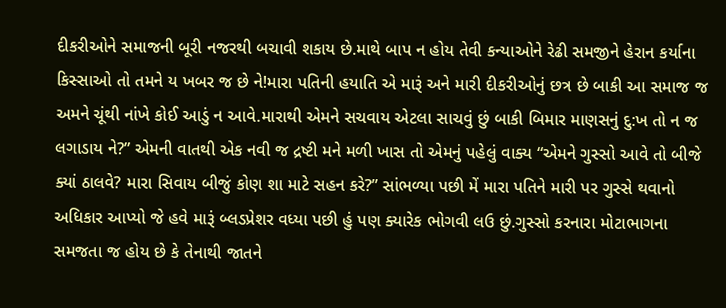દીકરીઓને સમાજની બૂરી નજરથી બચાવી શકાય છે.માથે બાપ ન હોય તેવી કન્યાઓને રેઢી સમજીને હેરાન કર્યાના કિસ્સાઓ તો તમને ય ખબર જ છે ને!મારા પતિની હયાતિ એ મારૂં અને મારી દીકરીઓનું છત્ર છે બાકી આ સમાજ જ અમને ચૂંથી નાંખે કોઈ આડું ન આવે.મારાથી એમને સચવાય એટલા સાચવું છું બાકી બિમાર માણસનું દુ:ખ તો ન જ લગાડાય ને?” એમની વાતથી એક નવી જ દ્રષ્ટી મને મળી ખાસ તો એમનું પહેલું વાક્ય “એમને ગુસ્સો આવે તો બીજે ક્યાં ઠાલવે? મારા સિવાય બીજું કોણ શા માટે સહન કરે?” સાંભળ્યા પછી મેં મારા પતિને મારી પર ગુસ્સે થવાનો અધિકાર આપ્યો જે હવે મારૂં બ્લડપ્રેશર વધ્યા પછી હું પણ ક્યારેક ભોગવી લઉ છું.ગુસ્સો કરનારા મોટાભાગના સમજતા જ હોય છે કે તેનાથી જાતને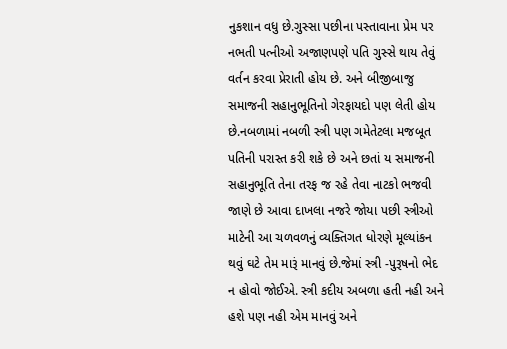નુકશાન વધુ છે.ગુસ્સા પછીના પસ્તાવાના પ્રેમ પર નભતી પત્નીઓ અજાણપણે પતિ ગુસ્સે થાય તેવું વર્તન કરવા પ્રેરાતી હોય છે. અને બીજીબાજુ સમાજની સહાનુભૂતિનો ગેરફાયદો પણ લેતી હોય છે.નબળામાં નબળી સ્ત્રી પણ ગમેતેટલા મજબૂત પતિની પરાસ્ત કરી શકે છે અને છતાં ય સમાજની સહાનુભૂતિ તેના તરફ જ રહે તેવા નાટકો ભજવી જાણે છે આવા દાખલા નજરે જોયા પછી સ્ત્રીઓ માટેની આ ચળવળનું વ્યક્તિગત ધોરણે મૂલ્યાંકન થવું ઘટે તેમ મારૂં માનવું છે.જેમાં સ્ત્રી -પુરૂષનો ભેદ ન હોવો જોઈએ. સ્ત્રી કદીય અબળા હતી નહી અને હશે પણ નહી એમ માનવું અને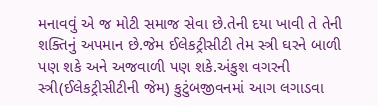મનાવવું એ જ મોટી સમાજ સેવા છે.તેની દયા ખાવી તે તેની શક્તિનું અપમાન છે.જેમ ઈલેકટ્રીસીટી તેમ સ્ત્રી ઘરને બાળી પણ શકે અને અજવાળી પણ શકે.અંકુશ વગરની સ્ત્રી(ઈલેકટ્રીસીટીની જેમ) કુટુંબજીવનમાં આગ લગાડવા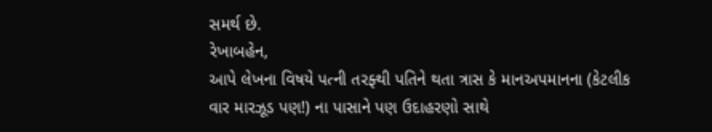સમર્થ છે.
રેખાબહેન,
આપે લેખના વિષયે પત્ની તરફ્થી પતિને થતા ત્રાસ કે માનઅપમાનના (કેટલીક વાર મારઝૂડ પણ!) ના પાસાને પણ ઉદાહરણો સાથે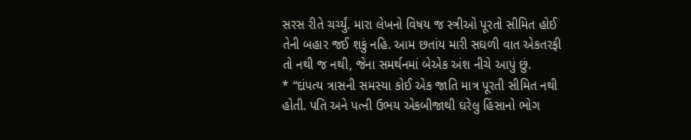સરસ રીતે ચર્ચ્યું. મારા લેખનો વિષય જ સ્ત્રીઓ પૂરતો સીમિત હોઈ તેની બહાર જઈ શકું નહિ. આમ છતાંય મારી સઘળી વાત એકતરફી તો નથી જ નથી, જેના સમર્થનમાં બેએક અંશ નીચે આપું છું.
* “દાંપત્ય ત્રાસની સમસ્યા કોઈ એક જાતિ માત્ર પૂરતી સીમિત નથી હોતી. પતિ અને પત્ની ઉભય એકબીજાથી ઘરેલુ હિંસાનો ભોગ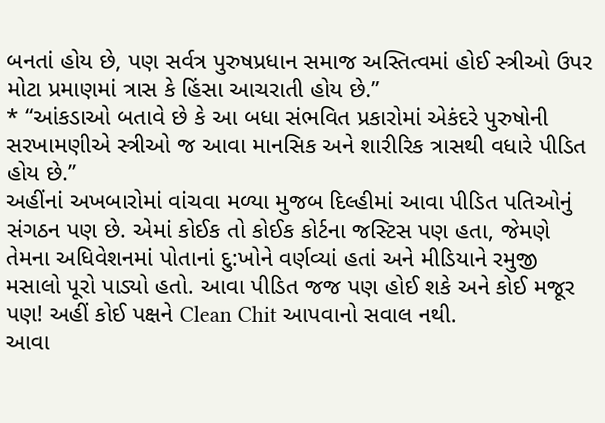બનતાં હોય છે, પણ સર્વત્ર પુરુષપ્રધાન સમાજ અસ્તિત્વમાં હોઈ સ્ત્રીઓ ઉપર મોટા પ્રમાણમાં ત્રાસ કે હિંસા આચરાતી હોય છે.”
* “આંકડાઓ બતાવે છે કે આ બધા સંભવિત પ્રકારોમાં એકંદરે પુરુષોની સરખામણીએ સ્ત્રીઓ જ આવા માનસિક અને શારીરિક ત્રાસથી વધારે પીડિત હોય છે.”
અહીંનાં અખબારોમાં વાંચવા મળ્યા મુજબ દિલ્હીમાં આવા પીડિત પતિઓનું સંગઠન પણ છે. એમાં કોઈક તો કોઈક કોર્ટના જસ્ટિસ પણ હતા, જેમણે તેમના અધિવેશનમાં પોતાનાં દુ:ખોને વર્ણવ્યાં હતાં અને મીડિયાને રમુજી મસાલો પૂરો પાડ્યો હતો. આવા પીડિત જજ પણ હોઈ શકે અને કોઈ મજૂર પણ! અહીં કોઈ પક્ષને Clean Chit આપવાનો સવાલ નથી.
આવા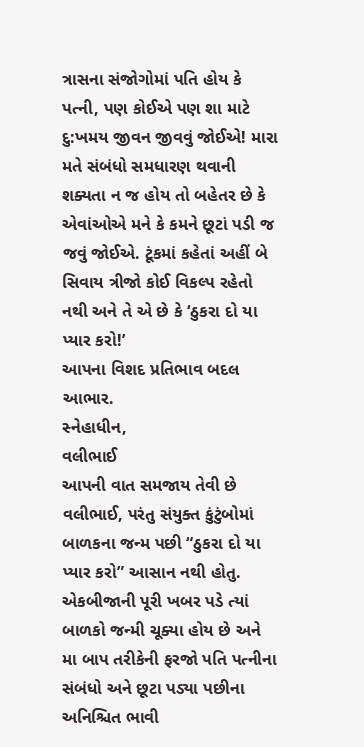ત્રાસના સંજોગોમાં પતિ હોય કે પત્ની, પણ કોઈએ પણ શા માટે દુ:ખમય જીવન જીવવું જોઈએ! મારા મતે સંબંધો સમધારણ થવાની શક્યતા ન જ હોય તો બહેતર છે કે એવાંઓએ મને કે કમને છૂટાં પડી જ જવું જોઈએ. ટૂંકમાં કહેતાં અહીં બે સિવાય ત્રીજો કોઈ વિકલ્પ રહેતો નથી અને તે એ છે કે ‘ઠુકરા દો યા પ્યાર કરો!’
આપના વિશદ પ્રતિભાવ બદલ આભાર.
સ્નેહાધીન,
વલીભાઈ
આપની વાત સમજાય તેવી છે વલીભાઈ, પરંતુ સંયુક્ત કુંટુંબોમાં બાળકના જન્મ પછી “ઠુકરા દો યા પ્યાર કરો” આસાન નથી હોતુ. એકબીજાની પૂરી ખબર પડે ત્યાં બાળકો જન્મી ચૂક્યા હોય છે અને મા બાપ તરીકેની ફરજો પતિ પત્નીના સંબંધો અને છૂટા પડ્યા પછીના અનિશ્ચિત ભાવી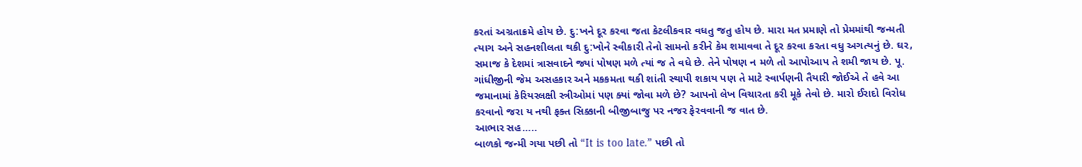કરતાં અગ્રતાક્રમે હોય છે. દુ:ખને દૂર કરવા જતા કેટલીકવાર વધતુ જતુ હોય છે. મારા મત પ્રમાણે તો પ્રેમમાંથી જન્મતી ત્યાગ અને સહનશીલતા થકી દુ:ખોને સ્વીકારી તેનો સામનો કરીને કેમ શમાવવા તે દૂર કરવા કરતા વધુ અગત્યનું છે. ઘર, સમાજ કે દેશમાં ત્રાસવાદને જ્યાં પોષણ મળે ત્યાં જ તે વધે છે. તેને પોષણ ન મળે તો આપોઆપ તે શમી જાય છે. પૂ. ગાંધીજીની જેમ અસહકાર અને મકકમતા થકી શાંતી સ્થાપી શકાય પણ તે માટે સ્વાર્પણની તૈયારી જોઈએ તે હવે આ જમાનામાં કેરિયરલક્ષી સ્ત્રીઓમાં પણ ક્યાં જોવા મળે છે? આપનો લેખ વિચારતા કરી મૂકે તેવો છે. મારો ઈરાદો વિરોધ કરવાનો જરા ય નથી ફક્ત સિક્કાની બીજીબાજુ પર નજર ફેરવવાની જ વાત છે.
આભાર સહ…..
બાળકો જન્મી ગયા પછી તો “It is too late.” પછી તો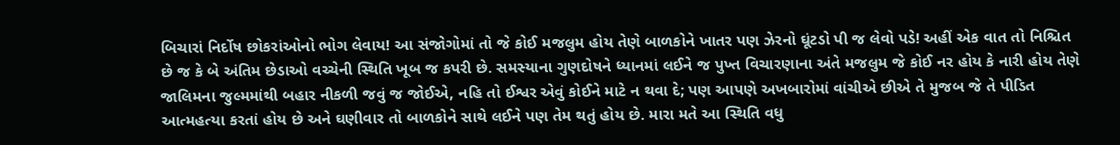બિચારાં નિર્દોષ છોકરાંઓનો ભોગ લેવાય! આ સંજોગોમાં તો જે કોઈ મજલુમ હોય તેણે બાળકોને ખાતર પણ ઝેરનો ઘૂંટડો પી જ લેવો પડે! અહીં એક વાત તો નિશ્ચિત છે જ કે બે અંતિમ છેડાઓ વચ્ચેની સ્થિતિ ખૂબ જ કપરી છે. સમસ્યાના ગુણદોષને ધ્યાનમાં લઈને જ પુખ્ત વિચારણાના અંતે મજલુમ જે કોઈ નર હોય કે નારી હોય તેણે જાલિમના જુલ્મમાંથી બહાર નીકળી જવું જ જોઈએ, નહિ તો ઈશ્વર એવું કોઈને માટે ન થવા દે; પણ આપણે અખબારોમાં વાંચીએ છીએ તે મુજબ જે તે પીડિત આત્મહત્યા કરતાં હોય છે અને ઘણીવાર તો બાળકોને સાથે લઈને પણ તેમ થતું હોય છે. મારા મતે આ સ્થિતિ વધુ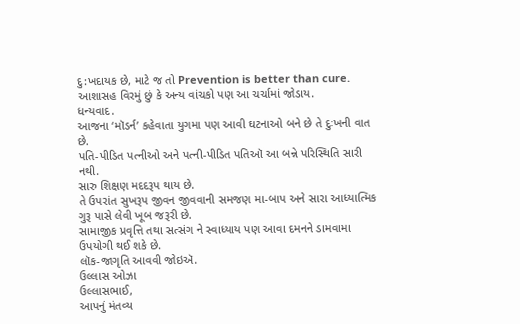દુ:ખદાયક છે, માટે જ તો Prevention is better than cure.
આશાસહ વિરમું છું કે અન્ય વાંચકો પણ આ ચર્ચામાં જોડાય.
ધન્યવાદ.
આજના ‘મૉડર્ન’ કહેવાતા યુગમા પણ આવી ઘટનાઓ બને છે તે દુઃખની વાત છે.
પતિ-પીડિત પત્નીઓ અને પત્ની-પીડિત પતિઑ આ બન્ને પરિસ્થિતિ સારી નથી.
સારુ શિક્ષણ મદદરૂપ થાય છે.
તે ઉપરાંત સુખરૂપ જીવન જીવવાની સમજણ મા-બાપ અને સારા આધ્યાત્મિક ગુરૂ પાસે લેવી ખૂબ જરૂરી છે.
સામાજીક પ્રવૃત્તિ તથા સત્સંગ ને સ્વાધ્યાય પણ આવા દમનને ડામવામા ઉપયોગી થઈ શકે છે.
લૉક-જાગૃતિ આવવી જોઇઍ.
ઉલ્લાસ ઓઝા
ઉલ્લાસભાઈ,
આપનું મંતવ્ય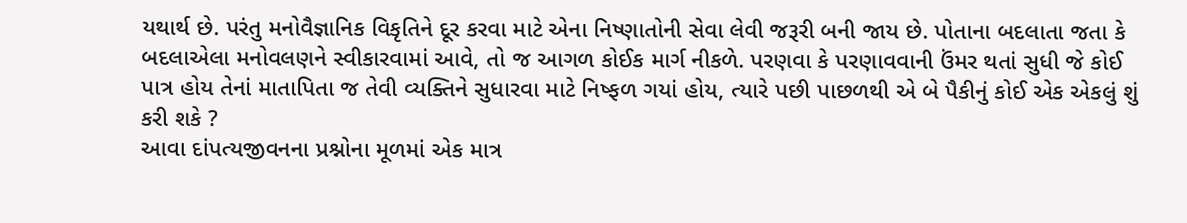યથાર્થ છે. પરંતુ મનોવૈજ્ઞાનિક વિકૃતિને દૂર કરવા માટે એના નિષ્ણાતોની સેવા લેવી જરૂરી બની જાય છે. પોતાના બદલાતા જતા કે બદલાએલા મનોવલણને સ્વીકારવામાં આવે, તો જ આગળ કોઈક માર્ગ નીકળે. પરણવા કે પરણાવવાની ઉંમર થતાં સુધી જે કોઈ પાત્ર હોય તેનાં માતાપિતા જ તેવી વ્યક્તિને સુધારવા માટે નિષ્ફળ ગયાં હોય, ત્યારે પછી પાછળથી એ બે પૈકીનું કોઈ એક એકલું શું કરી શકે ?
આવા દાંપત્યજીવનના પ્રશ્નોના મૂળમાં એક માત્ર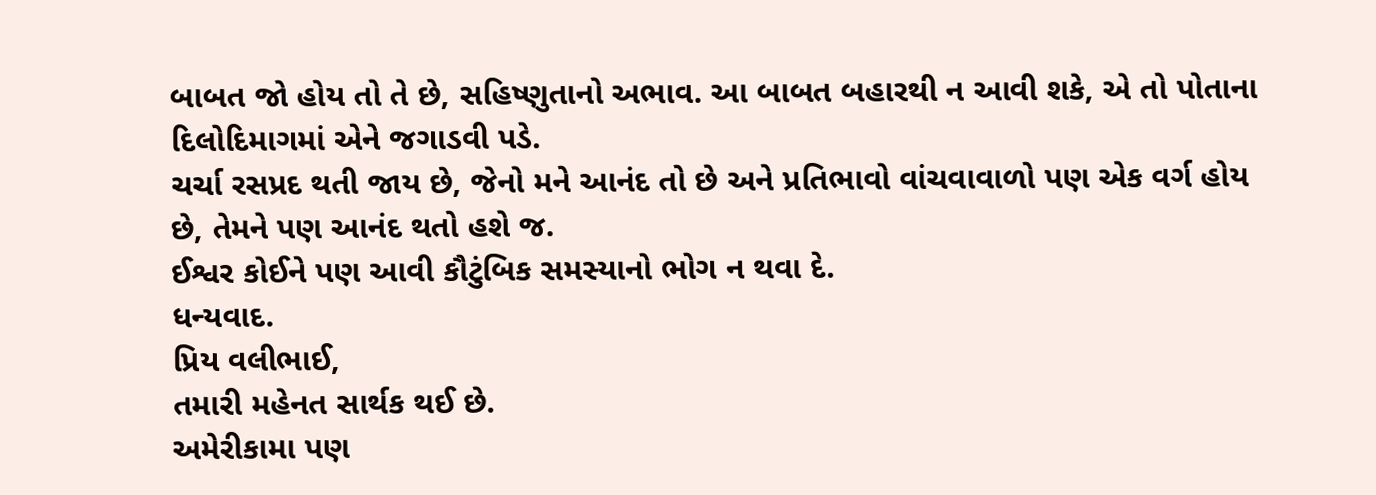બાબત જો હોય તો તે છે, સહિષ્ણુતાનો અભાવ. આ બાબત બહારથી ન આવી શકે, એ તો પોતાના દિલોદિમાગમાં એને જગાડવી પડે.
ચર્ચા રસપ્રદ થતી જાય છે, જેનો મને આનંદ તો છે અને પ્રતિભાવો વાંચવાવાળો પણ એક વર્ગ હોય છે, તેમને પણ આનંદ થતો હશે જ.
ઈશ્વર કોઈને પણ આવી કૌટુંબિક સમસ્યાનો ભોગ ન થવા દે.
ધન્યવાદ.
પ્રિય વલીભાઈ,
તમારી મહેનત સાર્થક થઈ છે.
અમેરીકામા પણ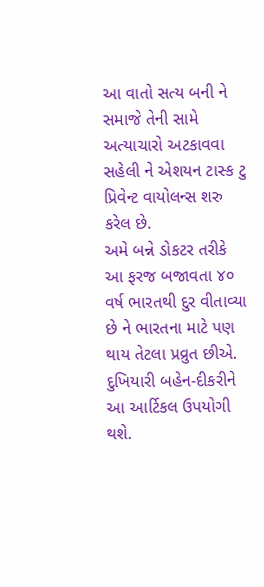આ વાતો સત્ય બની ને સમાજે તેની સામે અત્યાચારો અટકાવવા સહેલી ને એશયન ટાસ્ક ટુ પ્રિવેન્ટ વાયોલન્સ શરુ કરેલ છે.
અમે બન્ને ડોકટર તરીકે આ ફરજ બજાવતા ૪૦ વર્ષ ભારતથી દુર વીતાવ્યા છે ને ભારતના માટે પણ થાય તેટલા પ્રવ્રુત છીએ.
દુખિયારી બહેન-દીકરીને આ આર્ટિકલ ઉપયોગી થશે.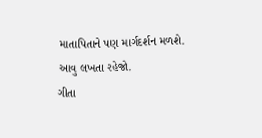માતાપિતાને પણ માર્ગદર્શન મળશે.
આવુ લખતા રહેજો.
ગીતા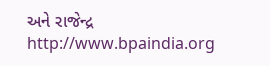અને રાજેન્દ્ર
http://www.bpaindia.org